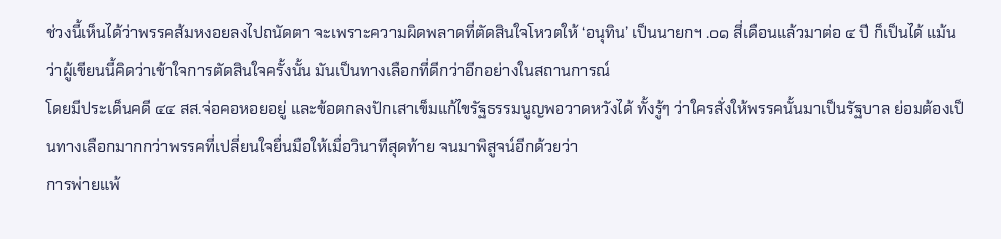ช่วงนี้เห็นได้ว่าพรรคส้มหงอยลงไปถนัดตา จะเพราะความผิดพลาดที่ตัดสินใจโหวตให้ ‘อนุทิน’ เป็นนายกฯ .๐๑ สี่เดือนแล้วมาต่อ ๔ ปี ก็เป็นได้ แม้นว่าผู้เขียนนี้คิดว่าเข้าใจการตัดสินใจครั้งนั้น มันเป็นทางเลือกที่ดีกว่าอีกอย่างในสถานการณ์
โดยมีประเด็นคดี ๔๔ สส.จ่อคอหอยอยู่ และข้อตกลงปักเสาเข็มแก้ไขรัฐธรรมนูญพอวาดหวังได้ ทั้งรู้ๆ ว่าใครสั่งให้พรรคนั้นมาเป็นรัฐบาล ย่อมต้องเป็นทางเลือกมากกว่าพรรคที่เปลี่ยนใจยื่นมือให้เมื่อวินาทีสุดท้าย จนมาพิสูจน์อีกด้วยว่า
การพ่ายแพ้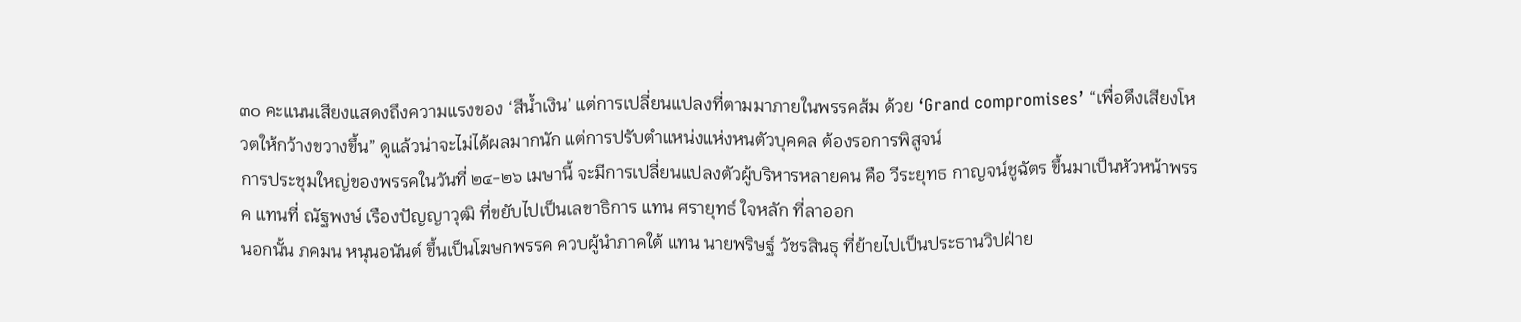๓๐ คะแนนเสียงแสดงถึงความแรงของ ‘สีน้ำเงิน’ แต่การเปลี่ยนแปลงที่ตามมาภายในพรรคส้ม ด้วย ‘Grand compromises’ “เพื่อดึงเสียงโหวตให้กว้างขวางขึ้น” ดูแล้วน่าจะไม่ได้ผลมากนัก แต่การปรับตำแหน่งแห่งหนตัวบุคคล ต้องรอการพิสูจน์
การประชุมใหญ่ของพรรคในวันที่ ๒๔-๒๖ เมษานี้ จะมีการเปลี่ยนแปลงตัวผู้บริหารหลายคน คือ วีระยุทธ กาญจน์ชูฉัตร ขึ้นมาเป็นหัวหน้าพรรค แทนที่ ณัฐพงษ์ เรืองปัญญาวุฒิ ที่ขยับไปเป็นเลขาธิการ แทน ศรายุทธ์ ใจหลัก ที่ลาออก
นอกนั้น ภคมน หนุนอนันต์ ขึ้นเป็นโฆษกพรรค ควบผู้นำภาคใต้ แทน นายพริษฐ์ วัชรสินธุ ที่ย้ายไปเป็นประธานวิปฝ่าย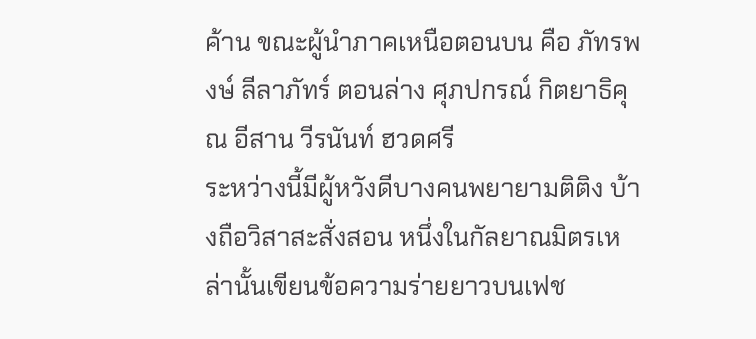ค้าน ขณะผู้นำภาคเหนือตอนบน คือ ภัทรพงษ์ ลีลาภัทร์ ตอนล่าง ศุภปกรณ์ กิตยาธิคุณ อีสาน วีรนันท์ ฮวดศรี
ระหว่างนี้มีผู้หวังดีบางคนพยายามติติง บ้างถือวิสาสะสั่งสอน หนึ่งในกัลยาณมิตรเหล่านั้นเขียนข้อความร่ายยาวบนเฟช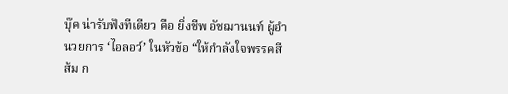บุ๊ค น่ารับฟังทีเดียว คือ ยิ่งชีพ อัชฌานนท์ ผู้อำนวยการ ‘ไอลอว์’ ในหัวข้อ “ให้กำลังใจพรรคสีส้ม ก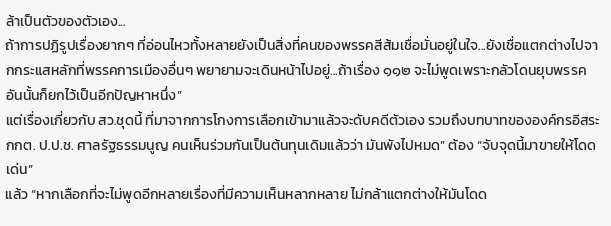ล้าเป็นตัวของตัวเอง...
ถ้าการปฏิรูปเรื่องยากๆ ที่อ่อนไหวทั้งหลายยังเป็นสิ่งที่คนของพรรคสีส้มเชื่อมั่นอยู่ในใจ...ยังเชื่อแตกต่างไปจากกระแสหลักที่พรรคการเมืองอื่นๆ พยายามจะเดินหน้าไปอยู่...ถ้าเรื่อง ๑๑๒ จะไม่พูดเพราะกลัวโดนยุบพรรคอันนั้นก็ยกไว้เป็นอีกปัญหาหนึ่ง”
แต่เรื่องเกี่ยวกับ สว.ชุดนี้ ที่มาจากการโกงการเลือกเข้ามาแล้วจะดับคดีตัวเอง รวมถึงบทบาทขององค์กรอิสระ กกต. ป.ป.ช. ศาลรัฐธรรมนูญ คนเห็นร่วมกันเป็นต้นทุนเดิมแล้วว่า มันพังไปหมด” ต้อง “จับจุดนี้มาขายให้โดดเด่น”
แล้ว “หากเลือกที่จะไม่พูดอีกหลายเรื่องที่มีความเห็นหลากหลาย ไม่กล้าแตกต่างให้มันโดด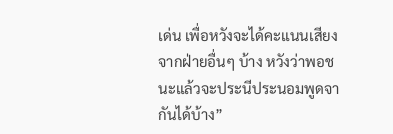เด่น เพื่อหวังจะได้คะแนนเสียงจากฝ่ายอื่นๆ บ้าง หวังว่าพอชนะแล้วจะประนีประนอมพูดจากันได้บ้าง”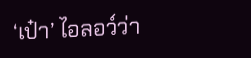‘เป๋า’ ไอลอว์ว่า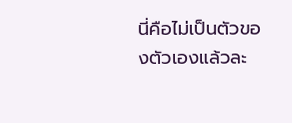นี่คือไม่เป็นตัวของตัวเองแล้วละ